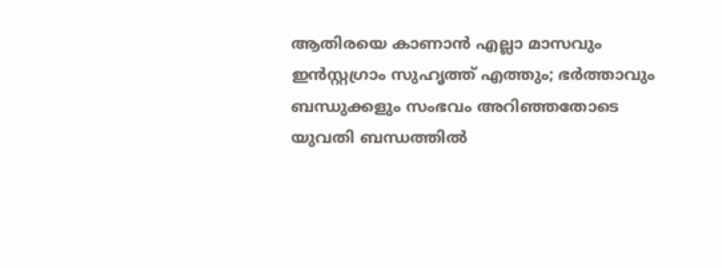ആതിരയെ കാണാൻ എല്ലാ മാസവും ഇൻസ്റ്റഗ്രാം സുഹൃത്ത് എത്തും; ഭര്‍ത്താവും ബന്ധുക്കളും സംഭവം അറിഞ്ഞതോടെ യുവതി ബന്ധത്തില്‍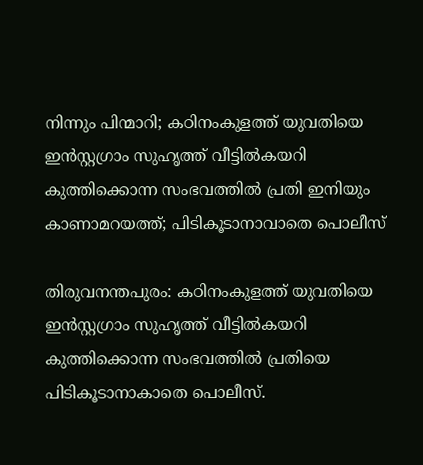നിന്നും പിന്മാറി; കഠിനംകുളത്ത് യുവതിയെ ഇൻസ്റ്റഗ്രാം സുഹൃത്ത് വീട്ടില്‍കയറി കുത്തിക്കൊന്ന സംഭവത്തില്‍ പ്രതി ഇനിയും കാണാമറയത്ത്; പിടികൂടാനാവാതെ പൊലീസ്

തിരുവനന്തപുരം: കഠിനംകുളത്ത് യുവതിയെ ഇൻസ്റ്റഗ്രാം സുഹൃത്ത് വീട്ടില്‍കയറി കുത്തിക്കൊന്ന സംഭവത്തില്‍ പ്രതിയെ പിടികൂടാനാകാതെ പൊലീസ്.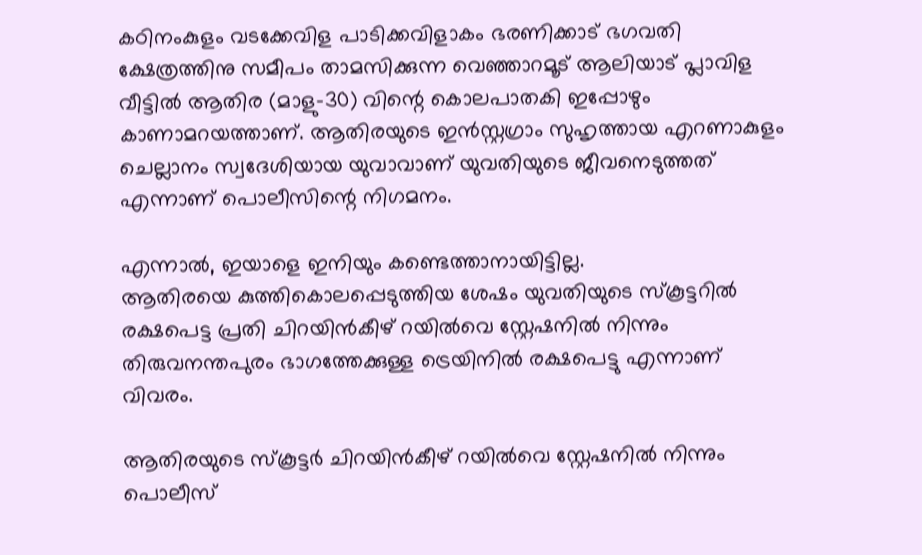കഠിനംകുളം വടക്കേവിള പാടിക്കവിളാകം ഭരണിക്കാട് ഭഗവതി ക്ഷേത്രത്തിനു സമീപം താമസിക്കുന്ന വെഞ്ഞാറമൂട് ആലിയാട് പ്ലാവിള വീട്ടില്‍ ആതിര (മാളു-30) വിന്റെ കൊലപാതകി ഇപ്പോഴും കാണാമറയത്താണ്. ആതിരയുടെ ഇൻസ്റ്റഗ്രാം സുഹൃത്തായ എറണാകുളം ചെല്ലാനം സ്വദേശിയായ യുവാവാണ് യുവതിയുടെ ജീവനെടുത്തത് എന്നാണ് പൊലീസിന്റെ നിഗമനം.

എന്നാല്‍, ഇയാളെ ഇനിയും കണ്ടെത്താനായിട്ടില്ല.
ആതിരയെ കുത്തികൊലപ്പെടുത്തിയ ശേഷം യുവതിയുടെ സ്കൂട്ടറില്‍ രക്ഷപെട്ട പ്രതി ചിറയിൻകീഴ് റയില്‍വെ സ്റ്റേഷനില്‍ നിന്നും തിരുവനന്തപുരം ഭാഗത്തേക്കുള്ള ട്രെയിനില്‍ രക്ഷപെട്ടു എന്നാണ് വിവരം.

ആതിരയുടെ സ്കൂട്ടർ ചിറയിൻകീഴ് റയില്‍വെ സ്റ്റേഷനില്‍ നിന്നും പൊലീസ്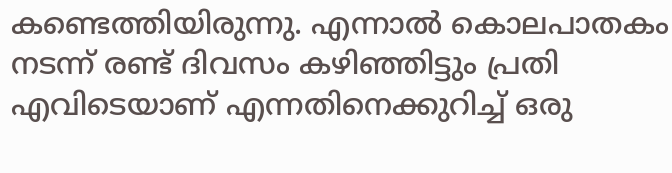കണ്ടെത്തിയിരുന്നു. എന്നാല്‍ കൊലപാതകം നടന്ന് രണ്ട് ദിവസം കഴിഞ്ഞിട്ടും പ്രതി എവിടെയാണ് എന്നതിനെക്കുറിച്ച്‌ ഒരു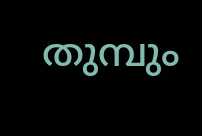തുമ്പും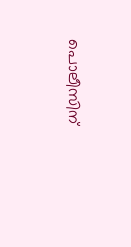പൊലീസിന്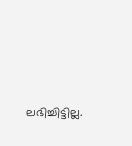ലഭിച്ചിട്ടില്ല.